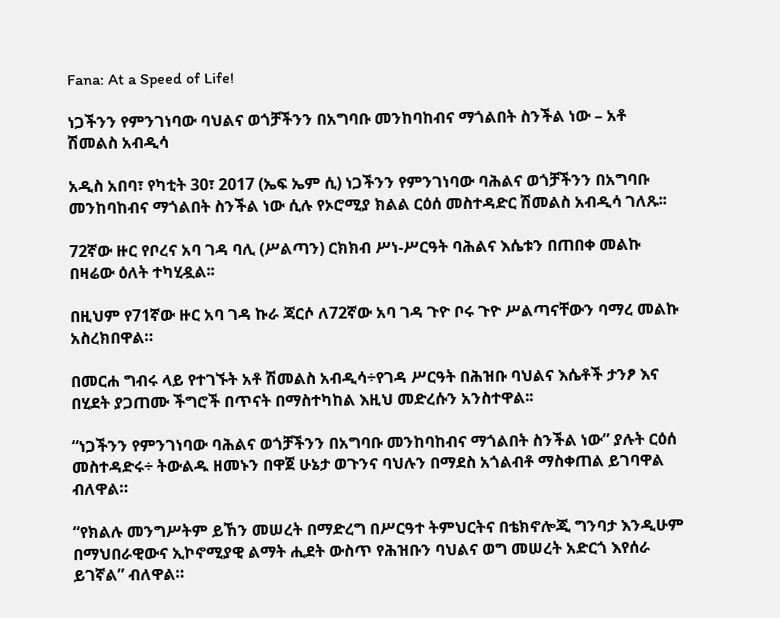Fana: At a Speed of Life!

ነጋችንን የምንገነባው ባህልና ወጎቻችንን በአግባቡ መንከባከብና ማጎልበት ስንችል ነው – አቶ ሽመልስ አብዲሳ

አዲስ አበባ፣ የካቲት 30፣ 2017 (ኤፍ ኤም ሲ) ነጋችንን የምንገነባው ባሕልና ወጎቻችንን በአግባቡ መንከባከብና ማጎልበት ስንችል ነው ሲሉ የኦሮሚያ ክልል ርዕሰ መስተዳድር ሽመልስ አብዲሳ ገለጹ፡፡

72ኛው ዙር የቦረና አባ ገዳ ባሊ (ሥልጣን) ርክክብ ሥነ-ሥርዓት ባሕልና እሴቱን በጠበቀ መልኩ በዛሬው ዕለት ተካሂዷል፡፡

በዚህም የ71ኛው ዙር አባ ገዳ ኩራ ጃርሶ ለ72ኛው አባ ገዳ ጉዮ ቦሩ ጉዮ ሥልጣናቸውን ባማረ መልኩ አስረክበዋል።

በመርሐ ግብሩ ላይ የተገኙት አቶ ሽመልስ አብዲሳ÷የገዳ ሥርዓት በሕዝቡ ባህልና እሴቶች ታንፆ እና በሂደት ያጋጠሙ ችግሮች በጥናት በማስተካከል እዚህ መድረሱን አንስተዋል፡፡

“ነጋችንን የምንገነባው ባሕልና ወጎቻችንን በአግባቡ መንከባከብና ማጎልበት ስንችል ነው” ያሉት ርዕሰ መስተዳድሩ÷ ትውልዱ ዘመኑን በዋጀ ሁኔታ ወጉንና ባህሉን በማደስ አጎልብቶ ማስቀጠል ይገባዋል ብለዋል።

“የክልሉ መንግሥትም ይኸን መሠረት በማድረግ በሥርዓተ ትምህርትና በቴክኖሎጂ ግንባታ እንዲሁም በማህበራዊውና ኢኮኖሚያዊ ልማት ሒደት ውስጥ የሕዝቡን ባህልና ወግ መሠረት አድርጎ እየሰራ ይገኛል” ብለዋል።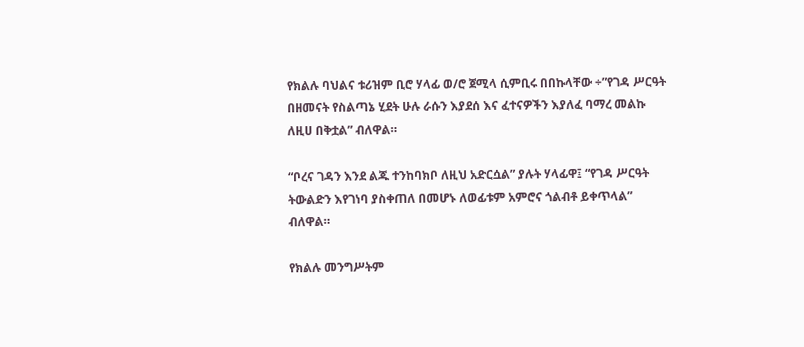የክልሉ ባህልና ቱሪዝም ቢሮ ሃላፊ ወ/ሮ ጀሚላ ሲምቢሩ በበኩላቸው ÷”የገዳ ሥርዓት በዘመናት የስልጣኔ ሂደት ሁሉ ራሱን እያደሰ እና ፈተናዎችን እያለፈ ባማረ መልኩ ለዚሀ በቅቷል” ብለዋል።

“ቦረና ገዳን እንደ ልጁ ተንከባክቦ ለዚህ አድርሷል” ያሉት ሃላፊዋ፤ “የገዳ ሥርዓት ትውልድን እየገነባ ያስቀጠለ በመሆኑ ለወፊቱም አምሮና ጎልብቶ ይቀጥላል” ብለዋል።

የክልሉ መንግሥትም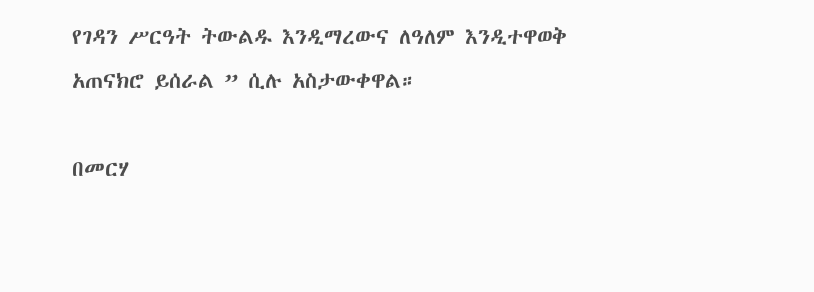የገዳን ሥርዓት ትውልዱ እንዲማረውና ለዓለም እንዲተዋወቅ አጠናክሮ ይሰራል ” ሲሉ አስታውቀዋል።

በመርሃ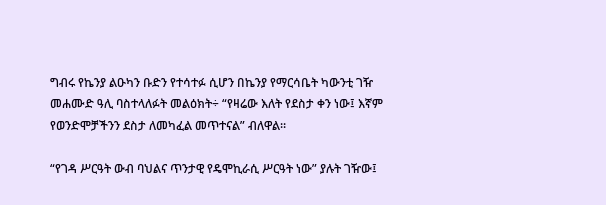ግብሩ የኬንያ ልዑካን ቡድን የተሳተፉ ሲሆን በኬንያ የማርሳቤት ካውንቲ ገዥ መሐሙድ ዓሊ ባስተላለፉት መልዕክት÷ “የዛሬው እለት የደስታ ቀን ነው፤ እኛም የወንድሞቻችንን ደስታ ለመካፈል መጥተናል” ብለዋል።

“የገዳ ሥርዓት ውብ ባህልና ጥንታዊ የዴሞኪራሲ ሥርዓት ነው” ያሉት ገዥው፤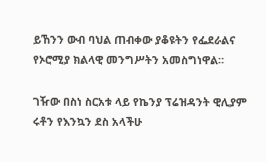ይኸንን ውብ ባህል ጠብቀው ያቆዩትን የፌደራልና የኦሮሚያ ክልላዊ መንግሥትን አመስግነዋል።

ገዥው በስነ ስርአቱ ላይ የኬንያ ፕሬዝዳንት ዊሊያም ሩቶን የእንኳን ደስ አላችሁ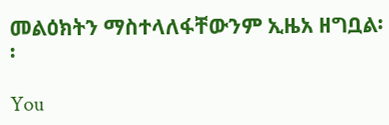መልዕክትን ማስተላለፋቸውንም ኢዜአ ዘግቧል፡፡

You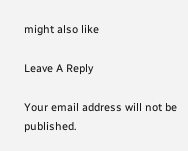might also like

Leave A Reply

Your email address will not be published.